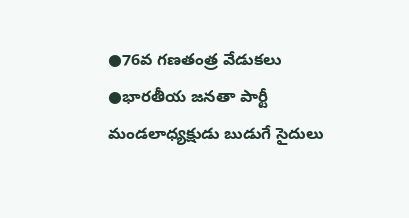●76వ గణతంత్ర వేడుకలు
●భారతీయ జనతా పార్టీ మండలాధ్యక్షుడు బుడుగే సైదులు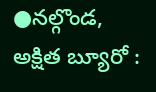●నల్గొండ, అక్షిత బ్యూరో :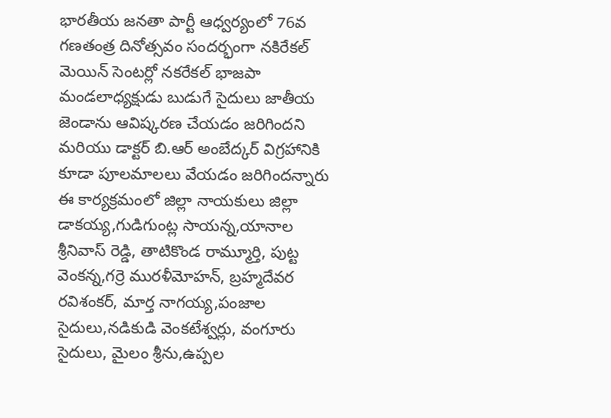భారతీయ జనతా పార్టీ ఆధ్వర్యంలో 76వ
గణతంత్ర దినోత్సవం సందర్భంగా నకిరేకల్ మెయిన్ సెంటర్లో నకరేకల్ భాజపా మండలాధ్యక్షుడు బుడుగే సైదులు జాతీయ జెండాను ఆవిష్కరణ చేయడం జరిగిందని
మరియు డాక్టర్ బి.ఆర్ అంబేద్కర్ విగ్రహానికి కూడా పూలమాలలు వేయడం జరిగిందన్నారు ఈ కార్యక్రమంలో జిల్లా నాయకులు జిల్లా డాకయ్య,గుడిగుంట్ల సాయన్న,యానాల శ్రీనివాస్ రెడ్డి, తాటికొండ రామ్మూర్తి, పుట్ట వెంకన్న,గర్రె మురళీమోహన్, బ్రహ్మదేవర రవిశంకర్, మార్త నాగయ్య,పంజాల సైదులు,నడికుడి వెంకటేశ్వర్లు, వంగూరు సైదులు, మైలం శ్రీను,ఉప్పల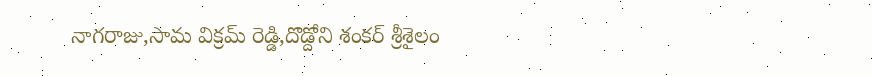నాగరాజు,సామ విక్రమ్ రెడ్డి,దొడ్దోని శంకర్ శ్రీశైలం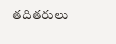తదితరులు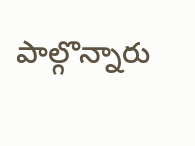పాల్గొన్నారు